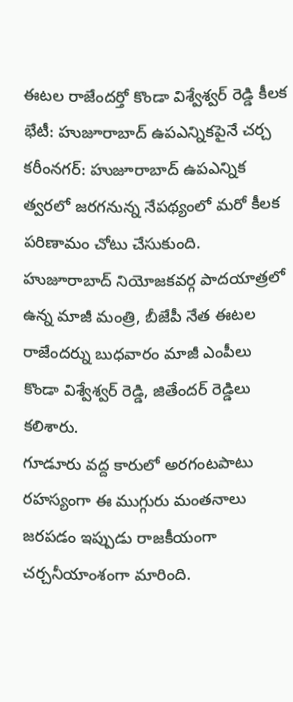ఈటల రాజేందర్తో కొండా విశ్వేశ్వర్ రెడ్డి కీలక భేటీ: హుజూరాబాద్ ఉపఎన్నికపైనే చర్చ
కరీంనగర్: హుజూరాబాద్ ఉపఎన్నిక త్వరలో జరగనున్న నేపథ్యంలో మరో కీలక పరిణామం చోటు చేసుకుంది. హుజూరాబాద్ నియోజకవర్గ పాదయాత్రలో ఉన్న మాజీ మంత్రి, బీజేపీ నేత ఈటల రాజేందర్ను బుధవారం మాజీ ఎంపీలు కొండా విశ్వేశ్వర్ రెడ్డి, జితేందర్ రెడ్డిలు కలిశారు.
గూడూరు వద్ద కారులో అరగంటపాటు రహస్యంగా ఈ ముగ్గురు మంతనాలు జరపడం ఇప్పుడు రాజకీయంగా చర్చనీయాంశంగా మారింది.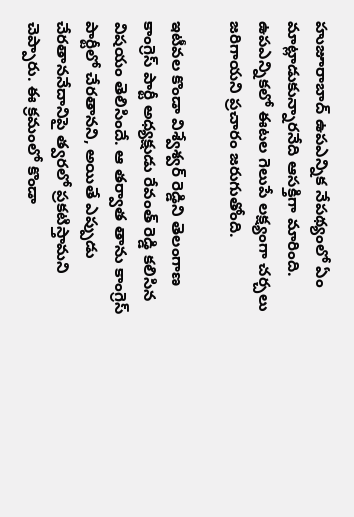హుజూరాబాద్ ఉపఎన్నిక నేపథ్యంలో ఏం మాట్లాడుకున్నారనేది ఆసక్తిగా మారింది. ఉపఎన్నికలో ఈటల గెలుపే లక్ష్యంగా చర్చలు జరిగాయని ప్రచారం జరుగుతోంది.

ఇటీవల కొండా విశ్వేశ్వర్ రెడ్డిని తెలంగాణ కాంగ్రెస్ పార్టీ అధ్యక్షుడు రేవంత్ రెడ్డి కలిసిన విషయం తెలిసిందే. ఆ తర్వాత తాను కాంగ్రెస్ పార్టీలో చేరతానని, అయితే ఎప్పుడు చేరతాననేదానిపై త్వరలో ప్రకటిస్తామని చెప్పారు. ఈ క్రమంలో కొండా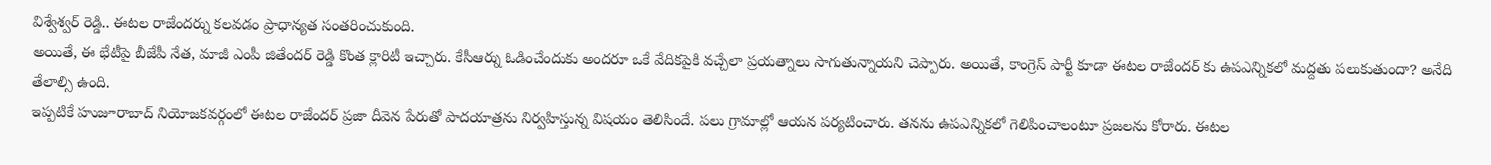విశ్వేశ్వర్ రెడ్డి.. ఈటల రాజేందర్ను కలవడం ప్రాధాన్యత సంతరించుకుంది.
అయితే, ఈ భేటీపై బీజేపీ నేత, మాజీ ఎంపీ జితేందర్ రెడ్డి కొంత క్లారిటీ ఇచ్చారు. కేసీఆర్ను ఓడించేందుకు అందరూ ఒకే వేదికపైకి వచ్చేలా ప్రయత్నాలు సాగుతున్నాయని చెప్పారు. అయితే, కాంగ్రెస్ పార్టీ కూడా ఈటల రాజేందర్ కు ఉపఎన్నికలో మద్దతు పలుకుతుందా? అనేది తేలాల్సి ఉంది.
ఇప్పటికే హుజూరాబాద్ నియోజకవర్గంలో ఈటల రాజేందర్ ప్రజా దీవెన పేరుతో పాదయాత్రను నిర్వహిస్తున్న విషయం తెలిసిందే. పలు గ్రామాల్లో ఆయన పర్యటించారు. తనను ఉపఎన్నికలో గెలిపించాలంటూ ప్రజలను కోరారు. ఈటల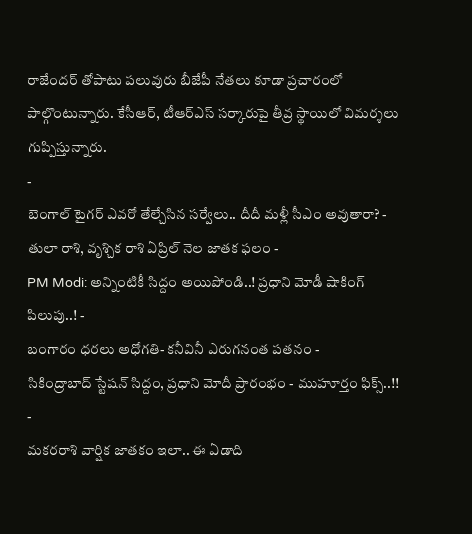రాజేందర్ తోపాటు పలువురు బీజేపీ నేతలు కూడా ప్రచారంలో పాల్గొంటున్నారు. కేసీఆర్, టీఆర్ఎస్ సర్కారుపై తీవ్ర స్థాయిలో విమర్శలు గుప్పిస్తున్నారు.
-
బెంగాల్ టైగర్ ఎవరో తేల్చేసిన సర్వేలు.. దీదీ మళ్లీ సీఎం అవుతారా? -
తులా రాశి, వృశ్చిక రాశి ఏప్రిల్ నెల జాతక ఫలం -
PM Modi: అన్నింటికీ సిద్దం అయిపోండి..! ప్రధాని మోడీ షాకింగ్ పిలుపు..! -
బంగారం ధరలు అధోగతి- కనీవినీ ఎరుగనంత పతనం -
సికింద్రాబాద్ స్టేషన్ సిద్దం, ప్రధాని మోదీ ప్రారంభం - ముహూర్తం ఫిక్స్..!! -
మకరరాశి వార్షిక జాతకం ఇలా.. ఈ ఏడాది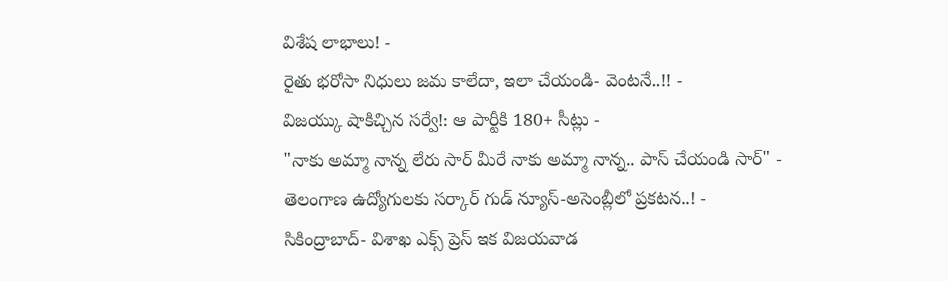విశేష లాభాలు! -
రైతు భరోసా నిధులు జమ కాలేదా, ఇలా చేయండి- వెంటనే..!! -
విజయ్కు షాకిచ్చిన సర్వే!: ఆ పార్టీకి 180+ సీట్లు -
"నాకు అమ్మా నాన్న లేరు సార్ మీరే నాకు అమ్మా నాన్న.. పాస్ చేయండి సార్" -
తెలంగాణ ఉద్యోగులకు సర్కార్ గుడ్ న్యూస్-అసెంబ్లీలో ప్రకటన..! -
సికింద్రాబాద్- విశాఖ ఎక్స్ ప్రెస్ ఇక విజయవాడ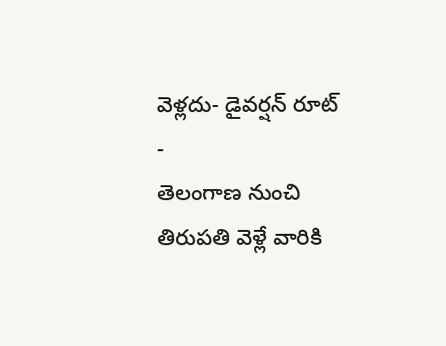వెళ్లదు- డైవర్షన్ రూట్ -
తెలంగాణ నుంచి తిరుపతి వెళ్లే వారికి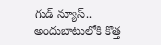గుడ్ న్యూస్.. అందుబాటులోకి కొత్త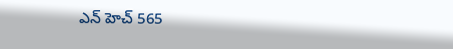ఎన్ హెచ్ 565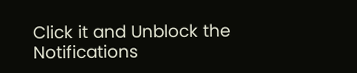Click it and Unblock the Notifications